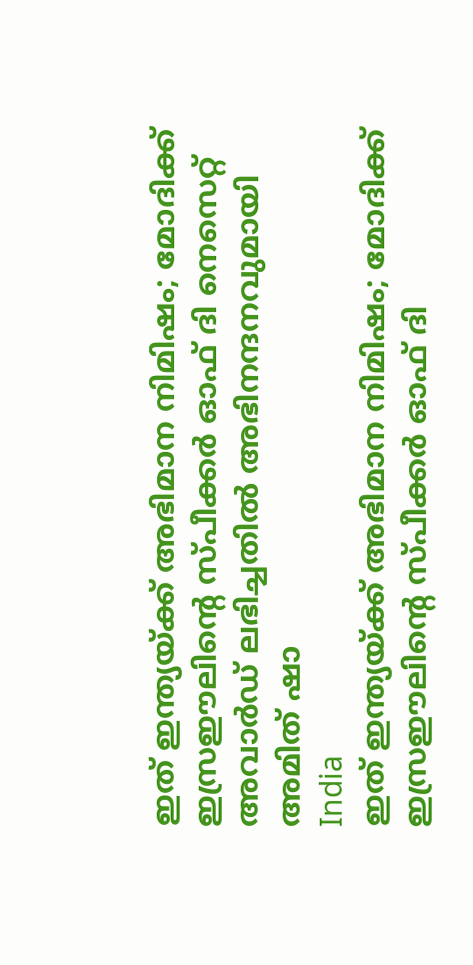ഇത് ഇന്ത്യയ്ക്ക് അഭിമാന നിമിഷം; മോദിക്ക് ഇസ്രഈലിന്റെ സ്പീക്കര്‍ ഓഫ് ദി നെസെറ്റ് അവാര്‍ഡ് ലഭിച്ചതില്‍ അഭിനന്ദനവുമായി അമിത് ഷാ
India
ഇത് ഇന്ത്യയ്ക്ക് അഭിമാന നിമിഷം; മോദിക്ക് ഇസ്രഈലിന്റെ സ്പീക്കര്‍ ഓഫ് ദി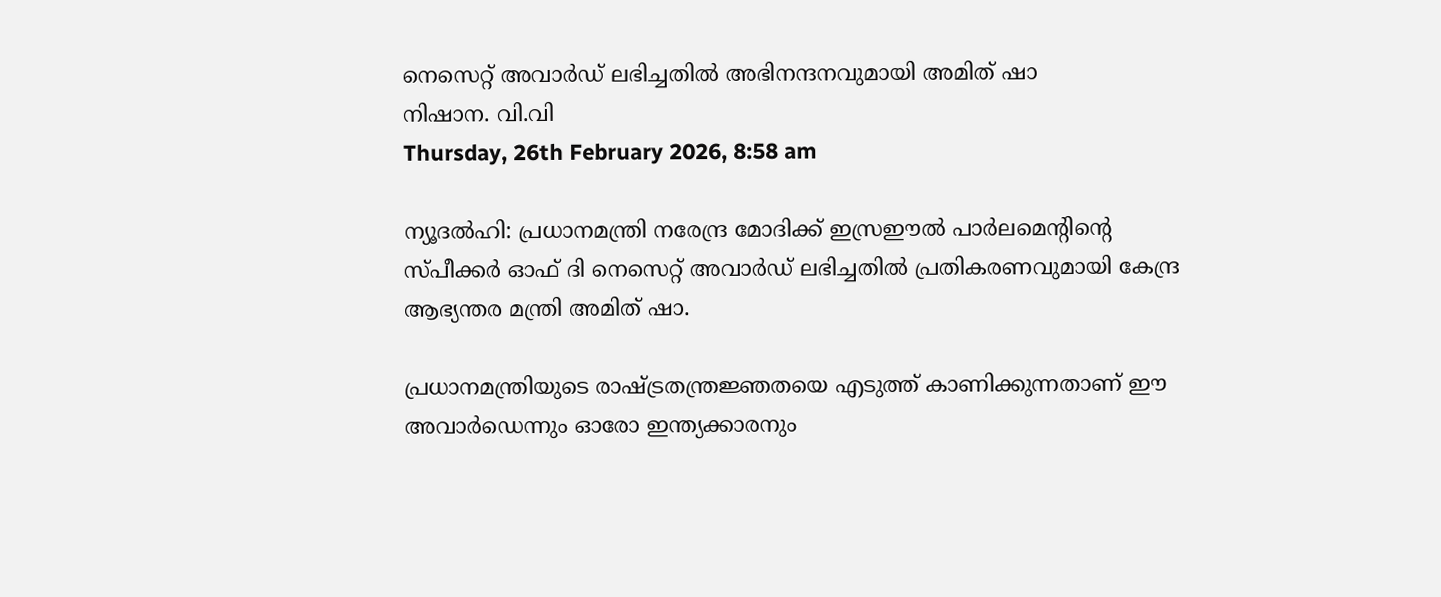നെസെറ്റ് അവാര്‍ഡ് ലഭിച്ചതില്‍ അഭിനന്ദനവുമായി അമിത് ഷാ
നിഷാന. വി.വി
Thursday, 26th February 2026, 8:58 am

ന്യൂദല്‍ഹി: പ്രധാനമന്ത്രി നരേന്ദ്ര മോദിക്ക് ഇസ്രഈല്‍ പാര്‍ലമെന്റിന്റെ സ്പീക്കര്‍ ഓഫ് ദി നെസെറ്റ് അവാര്‍ഡ് ലഭിച്ചതില്‍ പ്രതികരണവുമായി കേന്ദ്ര ആഭ്യന്തര മന്ത്രി അമിത് ഷാ.

പ്രധാനമന്ത്രിയുടെ രാഷ്ട്രതന്ത്രജ്ഞതയെ എടുത്ത് കാണിക്കുന്നതാണ്‌ ഈ അവാര്‍ഡെന്നും ഓരോ ഇന്ത്യക്കാരനും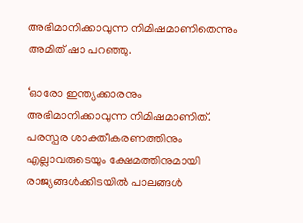അഭിമാനിക്കാവുന്ന നിമിഷമാണിതെന്നും അമിത് ഷാ പറഞ്ഞു.

‘ഓരോ ഇന്ത്യക്കാരനും അഭിമാനിക്കാവുന്ന നിമിഷമാണിത്. പരസ്പര ശാക്തീകരണത്തിനും എല്ലാവരുടെയും ക്ഷേമത്തിനുമായി രാജ്യങ്ങള്‍ക്കിടയില്‍ പാലങ്ങള്‍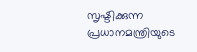സൃഷ്ടിക്കുന്ന പ്രധാനമന്ത്രിയുടെ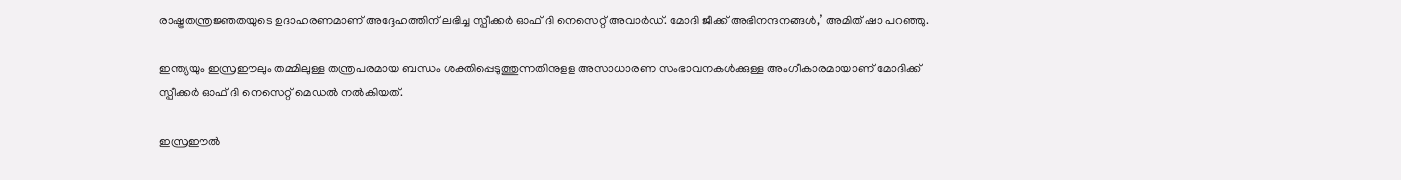രാഷ്ട്രതന്ത്രജ്ഞതയുടെ ഉദാഹരണമാണ് അദ്ദേഹത്തിന് ലഭിച്ച സ്പീക്കര്‍ ഓഫ് ദി നെസെറ്റ് അവാര്‍ഡ്. മോദി ജീക്ക് അഭിനന്ദനങ്ങള്‍,’ അമിത് ഷാ പറഞ്ഞു.

ഇന്ത്യയും ഇസ്രഈലും തമ്മിലുള്ള തന്ത്രപരമായ ബന്ധം ശക്തിപ്പെടുത്തുന്നതിനുളള അസാധാരണ സംഭാവനകള്‍ക്കുള്ള അംഗീകാരമായാണ് മോദിക്ക് സ്പീക്കര്‍ ഓഫ് ദി നെസെറ്റ് മെഡല്‍ നല്‍കിയത്.

ഇസ്രഈല്‍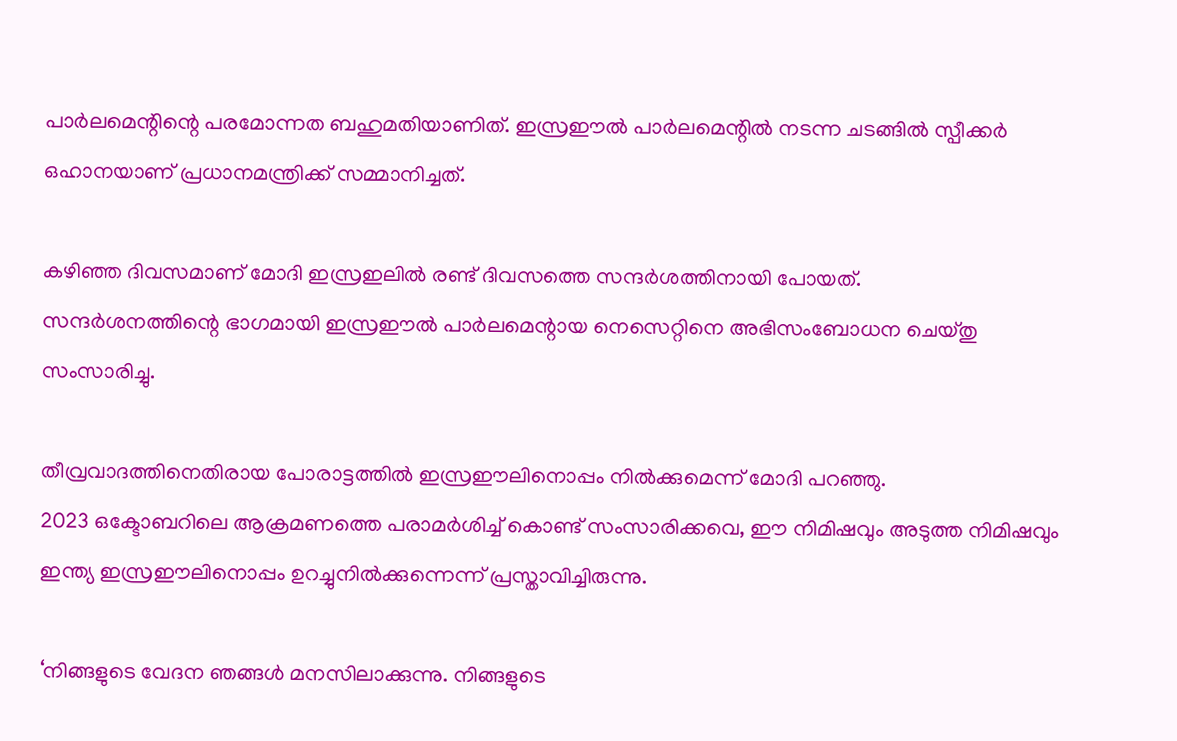പാര്‍ലമെന്റിന്റെ പരമോന്നത ബഹുമതിയാണിത്. ഇസ്രഈല്‍ പാര്‍ലമെന്റില്‍ നടന്ന ചടങ്ങില്‍ സ്പീക്കര്‍ ഒഹാനയാണ് പ്രധാനമന്ത്രിക്ക് സമ്മാനിച്ചത്.

കഴിഞ്ഞ ദിവസമാണ് മോദി ഇസ്രഇലില്‍ രണ്ട് ദിവസത്തെ സന്ദര്‍ശത്തിനായി പോയത്.
സന്ദര്‍ശനത്തിന്റെ ഭാഗമായി ഇസ്രഈല്‍ പാര്‍ലമെന്റായ നെസെറ്റിനെ അഭിസംബോധന ചെയ്തു സംസാരിച്ചു.

തീവ്രവാദത്തിനെതിരായ പോരാട്ടത്തില്‍ ഇസ്രഈലിനൊപ്പം നില്‍ക്കുമെന്ന് മോദി പറഞ്ഞു.
2023 ഒക്ടോബറിലെ ആക്രമണത്തെ പരാമര്‍ശിച്ച് കൊണ്ട് സംസാരിക്കവെ, ഈ നിമിഷവും അടുത്ത നിമിഷവും ഇന്ത്യ ഇസ്രഈലിനൊപ്പം ഉറച്ചുനില്‍ക്കുന്നെന്ന് പ്രസ്താവിച്ചിരുന്നു.

‘നിങ്ങളുടെ വേദന ഞങ്ങള്‍ മനസിലാക്കുന്നു. നിങ്ങളുടെ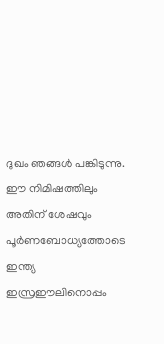ദുഖം ഞങ്ങള്‍ പങ്കിടുന്നു. ഈ നിമിഷത്തിലും അതിന് ശേഷവും പൂര്‍ണബോധ്യത്തോടെ ഇന്ത്യ ഇസ്രഈലിനൊപ്പം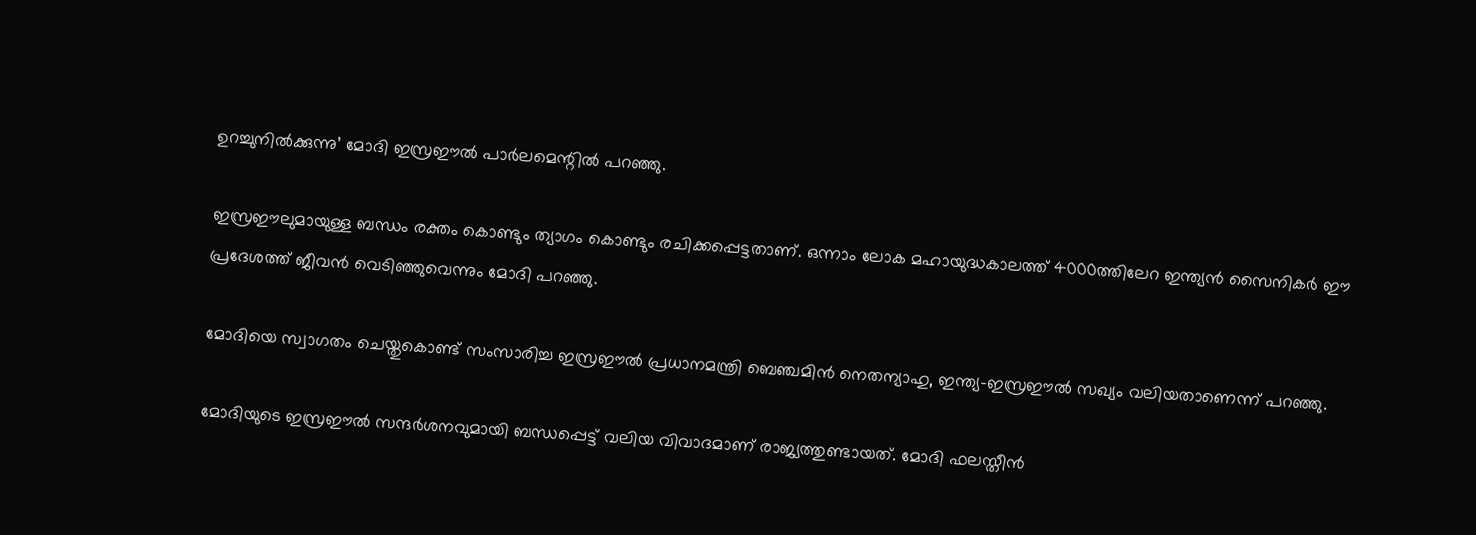ഉറച്ചുനില്‍ക്കുന്നു’ മോദി ഇസ്രഈല്‍ പാര്‍ലമെന്റില്‍ പറഞ്ഞു.

ഇസ്രഈലുമായുള്ള ബന്ധം രക്തം കൊണ്ടും ത്യാഗം കൊണ്ടും രചിക്കപ്പെട്ടതാണ്. ഒന്നാം ലോക മഹായുദ്ധകാലത്ത് 4000ത്തിലേറ ഇന്ത്യന്‍ സൈനികര്‍ ഈ പ്രദേശത്ത് ജീവന്‍ വെടിഞ്ഞുവെന്നും മോദി പറഞ്ഞു.

മോദിയെ സ്വാഗതം ചെയ്തുകൊണ്ട് സംസാരിച്ച ഇസ്രഈല്‍ പ്രധാനമന്ത്രി ബെഞ്ചമിന്‍ നെതന്യാഹു, ഇന്ത്യ-ഇസ്രഈല്‍ സഖ്യം വലിയതാണെന്ന് പറഞ്ഞു.

മോദിയുടെ ഇസ്രഈല്‍ സന്ദര്‍ശനവുമായി ബന്ധപ്പെട്ട് വലിയ വിവാദമാണ് രാജ്യത്തുണ്ടായത്. മോദി ഫലസ്തീന്‍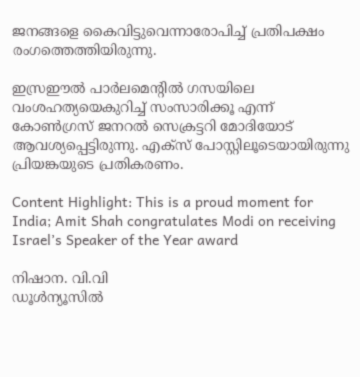ജനങ്ങളെ കൈവിട്ടുവെന്നാരോപിച്ച് പ്രതിപക്ഷം രംഗത്തെത്തിയിരുന്നു.

ഇസ്രഈല്‍ പാര്‍ലമെന്റില്‍ ഗസയിലെ വംശഹത്യയെകുറിച്ച് സംസാരിക്കൂ എന്ന് കോണ്‍ഗ്രസ് ജനറല്‍ സെക്രട്ടറി മോദിയോട് ആവശ്യപ്പെട്ടിരുന്നു. എക്‌സ് പോസ്റ്റിലൂടെയായിരുന്നു പ്രിയങ്കയുടെ പ്രതികരണം.

Content Highlight: This is a proud moment for India; Amit Shah congratulates Modi on receiving Israel’s Speaker of the Year award

നിഷാന. വി.വി
ഡൂള്‍ന്യൂസില്‍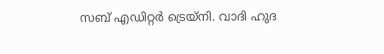സബ് എഡിറ്റര്‍ ട്രെയ്‌നി. വാദി ഹുദ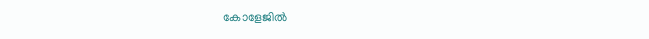കോളേജില്‍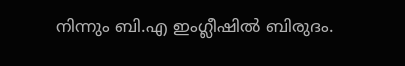നിന്നും ബി.എ ഇംഗ്ലീഷില്‍ ബിരുദം.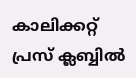കാലിക്കറ്റ് പ്രസ് ക്ലബ്ബില്‍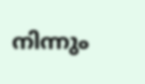നിന്നും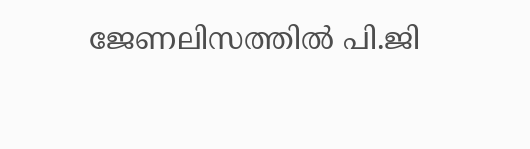ജേണലിസത്തില്‍ പി.ജി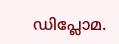ഡിപ്ലോമ.